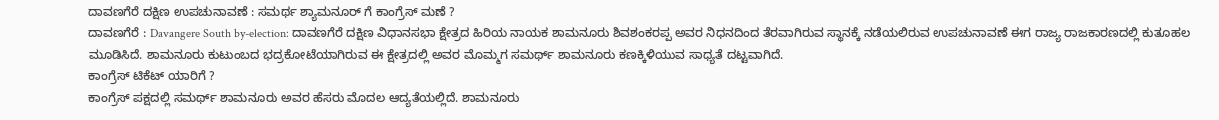ದಾವಣಗೆರೆ ದಕ್ಷಿಣ ಉಪಚುನಾವಣೆ : ಸಮರ್ಥ ಶ್ಯಾಮನೂರ್ ಗೆ ಕಾಂಗ್ರೆಸ್ ಮಣೆ ?
ದಾವಣಗೆರೆ : Davangere South by-election: ದಾವಣಗೆರೆ ದಕ್ಷಿಣ ವಿಧಾನಸಭಾ ಕ್ಷೇತ್ರದ ಹಿರಿಯ ನಾಯಕ ಶಾಮನೂರು ಶಿವಶಂಕರಪ್ಪ ಅವರ ನಿಧನದಿಂದ ತೆರವಾಗಿರುವ ಸ್ಥಾನಕ್ಕೆ ನಡೆಯಲಿರುವ ಉಪಚುನಾವಣೆ ಈಗ ರಾಜ್ಯ ರಾಜಕಾರಣದಲ್ಲಿ ಕುತೂಹಲ ಮೂಡಿಸಿದೆ. ಶಾಮನೂರು ಕುಟುಂಬದ ಭದ್ರಕೋಟೆಯಾಗಿರುವ ಈ ಕ್ಷೇತ್ರದಲ್ಲಿ ಅವರ ಮೊಮ್ಮಗ ಸಮರ್ಥ್ ಶಾಮನೂರು ಕಣಕ್ಕಿಳಿಯುವ ಸಾಧ್ಯತೆ ದಟ್ಟವಾಗಿದೆ.
ಕಾಂಗ್ರೆಸ್ ಟಿಕೆಟ್ ಯಾರಿಗೆ ?
ಕಾಂಗ್ರೆಸ್ ಪಕ್ಷದಲ್ಲಿ ಸಮರ್ಥ್ ಶಾಮನೂರು ಅವರ ಹೆಸರು ಮೊದಲ ಆದ್ಯತೆಯಲ್ಲಿದೆ. ಶಾಮನೂರು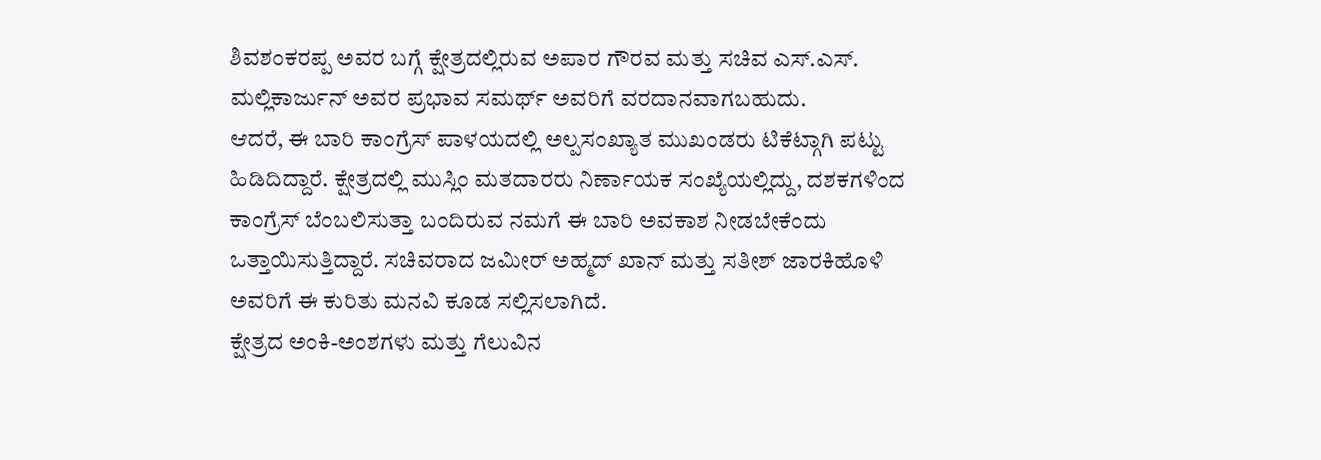ಶಿವಶಂಕರಪ್ಪ ಅವರ ಬಗ್ಗೆ ಕ್ಷೇತ್ರದಲ್ಲಿರುವ ಅಪಾರ ಗೌರವ ಮತ್ತು ಸಚಿವ ಎಸ್.ಎಸ್. ಮಲ್ಲಿಕಾರ್ಜುನ್ ಅವರ ಪ್ರಭಾವ ಸಮರ್ಥ್ ಅವರಿಗೆ ವರದಾನವಾಗಬಹುದು.
ಆದರೆ, ಈ ಬಾರಿ ಕಾಂಗ್ರೆಸ್ ಪಾಳಯದಲ್ಲಿ ಅಲ್ಪಸಂಖ್ಯಾತ ಮುಖಂಡರು ಟಿಕೆಟ್ಗಾಗಿ ಪಟ್ಟು ಹಿಡಿದಿದ್ದಾರೆ. ಕ್ಷೇತ್ರದಲ್ಲಿ ಮುಸ್ಲಿಂ ಮತದಾರರು ನಿರ್ಣಾಯಕ ಸಂಖ್ಯೆಯಲ್ಲಿದ್ದು, ದಶಕಗಳಿಂದ ಕಾಂಗ್ರೆಸ್ ಬೆಂಬಲಿಸುತ್ತಾ ಬಂದಿರುವ ನಮಗೆ ಈ ಬಾರಿ ಅವಕಾಶ ನೀಡಬೇಕೆಂದು ಒತ್ತಾಯಿಸುತ್ತಿದ್ದಾರೆ. ಸಚಿವರಾದ ಜಮೀರ್ ಅಹ್ಮದ್ ಖಾನ್ ಮತ್ತು ಸತೀಶ್ ಜಾರಕಿಹೊಳಿ ಅವರಿಗೆ ಈ ಕುರಿತು ಮನವಿ ಕೂಡ ಸಲ್ಲಿಸಲಾಗಿದೆ.
ಕ್ಷೇತ್ರದ ಅಂಕಿ-ಅಂಶಗಳು ಮತ್ತು ಗೆಲುವಿನ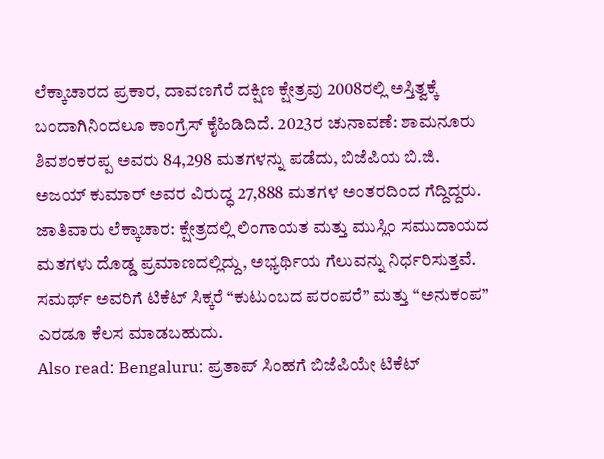ಲೆಕ್ಕಾಚಾರದ ಪ್ರಕಾರ, ದಾವಣಗೆರೆ ದಕ್ಷಿಣ ಕ್ಷೇತ್ರವು 2008ರಲ್ಲಿ ಅಸ್ತಿತ್ವಕ್ಕೆ ಬಂದಾಗಿನಿಂದಲೂ ಕಾಂಗ್ರೆಸ್ ಕೈಹಿಡಿದಿದೆ. 2023ರ ಚುನಾವಣೆ: ಶಾಮನೂರು ಶಿವಶಂಕರಪ್ಪ ಅವರು 84,298 ಮತಗಳನ್ನು ಪಡೆದು, ಬಿಜೆಪಿಯ ಬಿ.ಜಿ. ಅಜಯ್ ಕುಮಾರ್ ಅವರ ವಿರುದ್ಧ 27,888 ಮತಗಳ ಅಂತರದಿಂದ ಗೆದ್ದಿದ್ದರು.
ಜಾತಿವಾರು ಲೆಕ್ಕಾಚಾರ: ಕ್ಷೇತ್ರದಲ್ಲಿ ಲಿಂಗಾಯತ ಮತ್ತು ಮುಸ್ಲಿಂ ಸಮುದಾಯದ ಮತಗಳು ದೊಡ್ಡ ಪ್ರಮಾಣದಲ್ಲಿದ್ದು, ಅಭ್ಯರ್ಥಿಯ ಗೆಲುವನ್ನು ನಿರ್ಧರಿಸುತ್ತವೆ. ಸಮರ್ಥ್ ಅವರಿಗೆ ಟಿಕೆಟ್ ಸಿಕ್ಕರೆ “ಕುಟುಂಬದ ಪರಂಪರೆ” ಮತ್ತು “ಅನುಕಂಪ” ಎರಡೂ ಕೆಲಸ ಮಾಡಬಹುದು.
Also read: Bengaluru: ಪ್ರತಾಪ್ ಸಿಂಹಗೆ ಬಿಜೆಪಿಯೇ ಟಿಕೆಟ್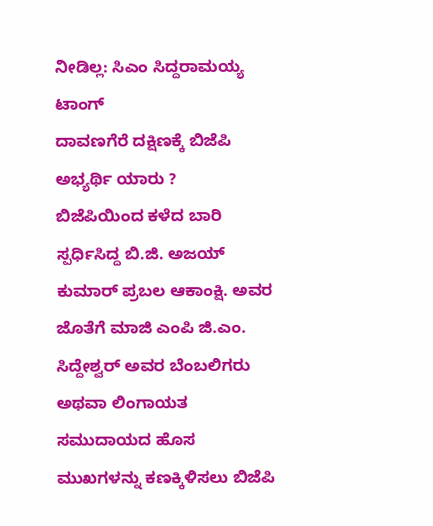ನೀಡಿಲ್ಲ: ಸಿಎಂ ಸಿದ್ದರಾಮಯ್ಯ ಟಾಂಗ್
ದಾವಣಗೆರೆ ದಕ್ಷಿಣಕ್ಕೆ ಬಿಜೆಪಿ ಅಭ್ಯರ್ಥಿ ಯಾರು ?
ಬಿಜೆಪಿಯಿಂದ ಕಳೆದ ಬಾರಿ ಸ್ಪರ್ಧಿಸಿದ್ದ ಬಿ.ಜಿ. ಅಜಯ್ ಕುಮಾರ್ ಪ್ರಬಲ ಆಕಾಂಕ್ಷಿ. ಅವರ ಜೊತೆಗೆ ಮಾಜಿ ಎಂಪಿ ಜಿ.ಎಂ. ಸಿದ್ದೇಶ್ವರ್ ಅವರ ಬೆಂಬಲಿಗರು ಅಥವಾ ಲಿಂಗಾಯತ ಸಮುದಾಯದ ಹೊಸ ಮುಖಗಳನ್ನು ಕಣಕ್ಕಿಳಿಸಲು ಬಿಜೆಪಿ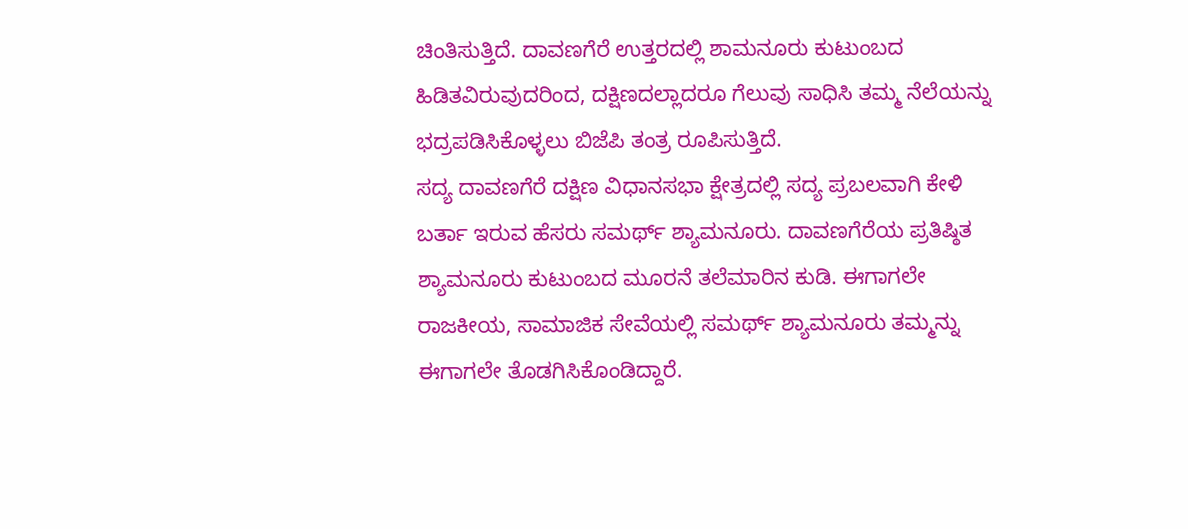ಚಿಂತಿಸುತ್ತಿದೆ. ದಾವಣಗೆರೆ ಉತ್ತರದಲ್ಲಿ ಶಾಮನೂರು ಕುಟುಂಬದ ಹಿಡಿತವಿರುವುದರಿಂದ, ದಕ್ಷಿಣದಲ್ಲಾದರೂ ಗೆಲುವು ಸಾಧಿಸಿ ತಮ್ಮ ನೆಲೆಯನ್ನು ಭದ್ರಪಡಿಸಿಕೊಳ್ಳಲು ಬಿಜೆಪಿ ತಂತ್ರ ರೂಪಿಸುತ್ತಿದೆ.
ಸದ್ಯ ದಾವಣಗೆರೆ ದಕ್ಷಿಣ ವಿಧಾನಸಭಾ ಕ್ಷೇತ್ರದಲ್ಲಿ ಸದ್ಯ ಪ್ರಬಲವಾಗಿ ಕೇಳಿ ಬರ್ತಾ ಇರುವ ಹೆಸರು ಸಮರ್ಥ್ ಶ್ಯಾಮನೂರು. ದಾವಣಗೆರೆಯ ಪ್ರತಿಷ್ಠಿತ ಶ್ಯಾಮನೂರು ಕುಟುಂಬದ ಮೂರನೆ ತಲೆಮಾರಿನ ಕುಡಿ. ಈಗಾಗಲೇ ರಾಜಕೀಯ, ಸಾಮಾಜಿಕ ಸೇವೆಯಲ್ಲಿ ಸಮರ್ಥ್ ಶ್ಯಾಮನೂರು ತಮ್ಮನ್ನು ಈಗಾಗಲೇ ತೊಡಗಿಸಿಕೊಂಡಿದ್ದಾರೆ.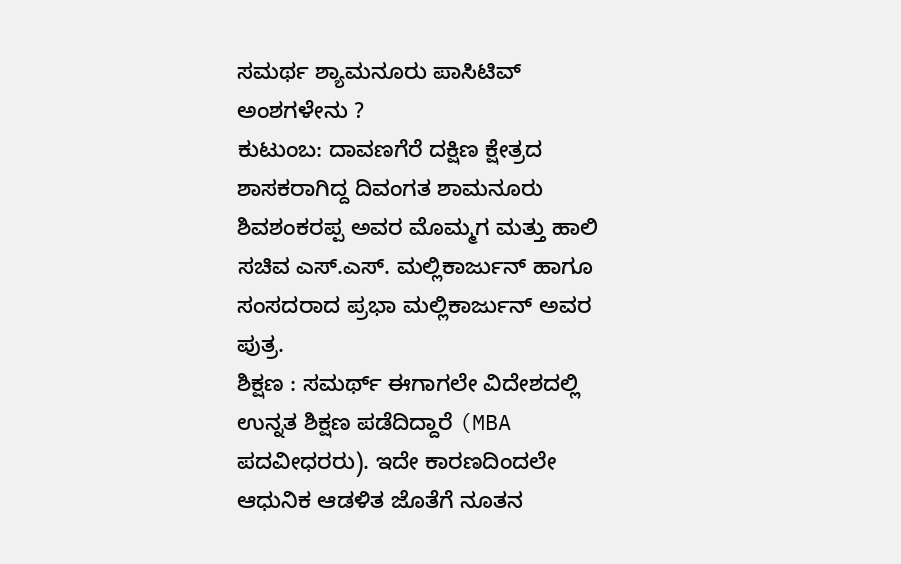ಸಮರ್ಥ ಶ್ಯಾಮನೂರು ಪಾಸಿಟಿವ್ ಅಂಶಗಳೇನು ?
ಕುಟುಂಬ: ದಾವಣಗೆರೆ ದಕ್ಷಿಣ ಕ್ಷೇತ್ರದ ಶಾಸಕರಾಗಿದ್ದ ದಿವಂಗತ ಶಾಮನೂರು ಶಿವಶಂಕರಪ್ಪ ಅವರ ಮೊಮ್ಮಗ ಮತ್ತು ಹಾಲಿ ಸಚಿವ ಎಸ್.ಎಸ್. ಮಲ್ಲಿಕಾರ್ಜುನ್ ಹಾಗೂ ಸಂಸದರಾದ ಪ್ರಭಾ ಮಲ್ಲಿಕಾರ್ಜುನ್ ಅವರ ಪುತ್ರ.
ಶಿಕ್ಷಣ : ಸಮರ್ಥ್ ಈಗಾಗಲೇ ವಿದೇಶದಲ್ಲಿ ಉನ್ನತ ಶಿಕ್ಷಣ ಪಡೆದಿದ್ದಾರೆ (MBA ಪದವೀಧರರು). ಇದೇ ಕಾರಣದಿಂದಲೇ ಆಧುನಿಕ ಆಡಳಿತ ಜೊತೆಗೆ ನೂತನ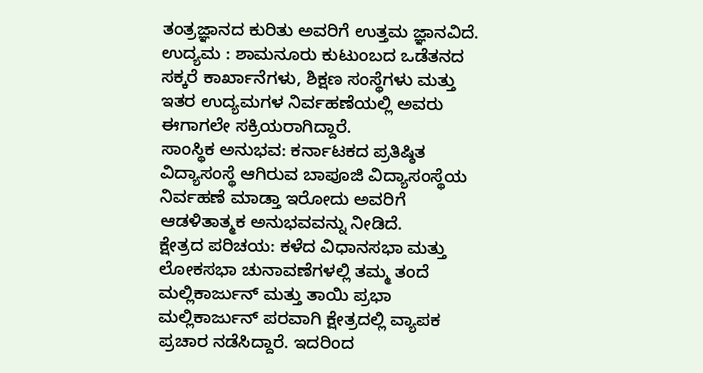ತಂತ್ರಜ್ಞಾನದ ಕುರಿತು ಅವರಿಗೆ ಉತ್ತಮ ಜ್ಞಾನವಿದೆ.
ಉದ್ಯಮ : ಶಾಮನೂರು ಕುಟುಂಬದ ಒಡೆತನದ ಸಕ್ಕರೆ ಕಾರ್ಖಾನೆಗಳು, ಶಿಕ್ಷಣ ಸಂಸ್ಥೆಗಳು ಮತ್ತು ಇತರ ಉದ್ಯಮಗಳ ನಿರ್ವಹಣೆಯಲ್ಲಿ ಅವರು ಈಗಾಗಲೇ ಸಕ್ರಿಯರಾಗಿದ್ದಾರೆ.
ಸಾಂಸ್ಥಿಕ ಅನುಭವ: ಕರ್ನಾಟಕದ ಪ್ರತಿಷ್ಠಿತ ವಿದ್ಯಾಸಂಸ್ಥೆ ಆಗಿರುವ ಬಾಪೂಜಿ ವಿದ್ಯಾಸಂಸ್ಥೆಯ ನಿರ್ವಹಣೆ ಮಾಡ್ತಾ ಇರೋದು ಅವರಿಗೆ ಆಡಳಿತಾತ್ಮಕ ಅನುಭವವನ್ನು ನೀಡಿದೆ.
ಕ್ಷೇತ್ರದ ಪರಿಚಯ: ಕಳೆದ ವಿಧಾನಸಭಾ ಮತ್ತು ಲೋಕಸಭಾ ಚುನಾವಣೆಗಳಲ್ಲಿ ತಮ್ಮ ತಂದೆ ಮಲ್ಲಿಕಾರ್ಜುನ್ ಮತ್ತು ತಾಯಿ ಪ್ರಭಾ ಮಲ್ಲಿಕಾರ್ಜುನ್ ಪರವಾಗಿ ಕ್ಷೇತ್ರದಲ್ಲಿ ವ್ಯಾಪಕ ಪ್ರಚಾರ ನಡೆಸಿದ್ದಾರೆ. ಇದರಿಂದ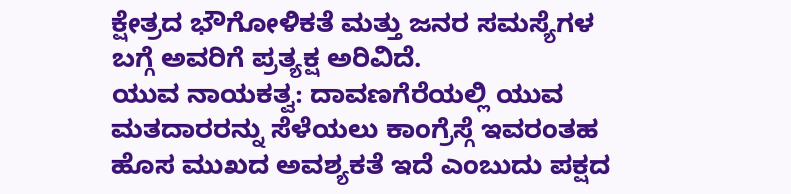ಕ್ಷೇತ್ರದ ಭೌಗೋಳಿಕತೆ ಮತ್ತು ಜನರ ಸಮಸ್ಯೆಗಳ ಬಗ್ಗೆ ಅವರಿಗೆ ಪ್ರತ್ಯಕ್ಷ ಅರಿವಿದೆ.
ಯುವ ನಾಯಕತ್ವ: ದಾವಣಗೆರೆಯಲ್ಲಿ ಯುವ ಮತದಾರರನ್ನು ಸೆಳೆಯಲು ಕಾಂಗ್ರೆಸ್ಗೆ ಇವರಂತಹ ಹೊಸ ಮುಖದ ಅವಶ್ಯಕತೆ ಇದೆ ಎಂಬುದು ಪಕ್ಷದ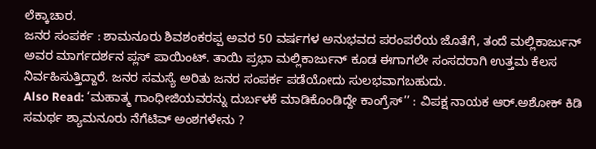ಲೆಕ್ಕಾಚಾರ.
ಜನರ ಸಂಪರ್ಕ : ಶಾಮನೂರು ಶಿವಶಂಕರಪ್ಪ ಅವರ 50 ವರ್ಷಗಳ ಅನುಭವದ ಪರಂಪರೆಯ ಜೊತೆಗೆ, ತಂದೆ ಮಲ್ಲಿಕಾರ್ಜುನ್ ಅವರ ಮಾರ್ಗದರ್ಶನ ಪ್ಲಸ್ ಪಾಯಿಂಟ್. ತಾಯಿ ಪ್ರಭಾ ಮಲ್ಲಿಕಾರ್ಜುನ್ ಕೂಡ ಈಗಾಗಲೇ ಸಂಸದರಾಗಿ ಉತ್ತಮ ಕೆಲಸ ನಿರ್ವಹಿಸುತ್ತಿದ್ದಾರೆ. ಜನರ ಸಮಸ್ಯೆ ಅರಿತು ಜನರ ಸಂಪರ್ಕ ಪಡೆಯೋದು ಸುಲಭವಾಗಬಹುದು.
Also Read: ‘ಮಹಾತ್ಮ ಗಾಂಧೀಜಿಯವರನ್ನು ದುರ್ಬಳಕೆ ಮಾಡಿಕೊಂಡಿದ್ದೇ ಕಾಂಗ್ರೆಸ್’’ : ವಿಪಕ್ಷ ನಾಯಕ ಆರ್.ಅಶೋಕ್ ಕಿಡಿ
ಸಮರ್ಥ ಶ್ಯಾಮನೂರು ನೆಗೆಟಿವ್ ಅಂಶಗಳೇನು ?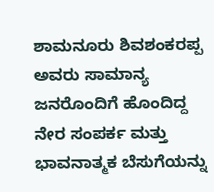ಶಾಮನೂರು ಶಿವಶಂಕರಪ್ಪ ಅವರು ಸಾಮಾನ್ಯ ಜನರೊಂದಿಗೆ ಹೊಂದಿದ್ದ ನೇರ ಸಂಪರ್ಕ ಮತ್ತು ಭಾವನಾತ್ಮಕ ಬೆಸುಗೆಯನ್ನು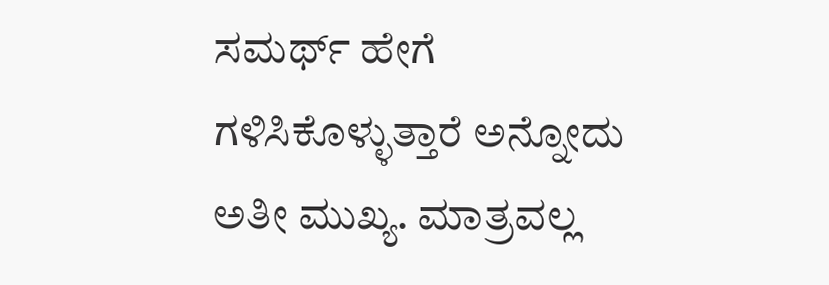ಸಮರ್ಥ್ ಹೇಗೆ ಗಳಿಸಿಕೊಳ್ಳುತ್ತಾರೆ ಅನ್ನೋದು ಅತೀ ಮುಖ್ಯ. ಮಾತ್ರವಲ್ಲ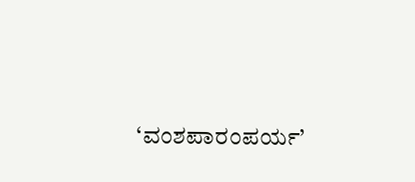‘ವಂಶಪಾರಂಪರ್ಯ’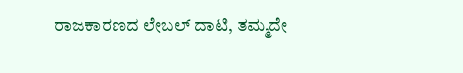ರಾಜಕಾರಣದ ಲೇಬಲ್ ದಾಟಿ, ತಮ್ಮದೇ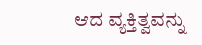ಆದ ವ್ಯಕ್ತಿತ್ವವನ್ನು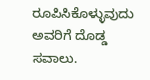ರೂಪಿಸಿಕೊಳ್ಳುವುದು ಅವರಿಗೆ ದೊಡ್ಡ ಸವಾಲು.